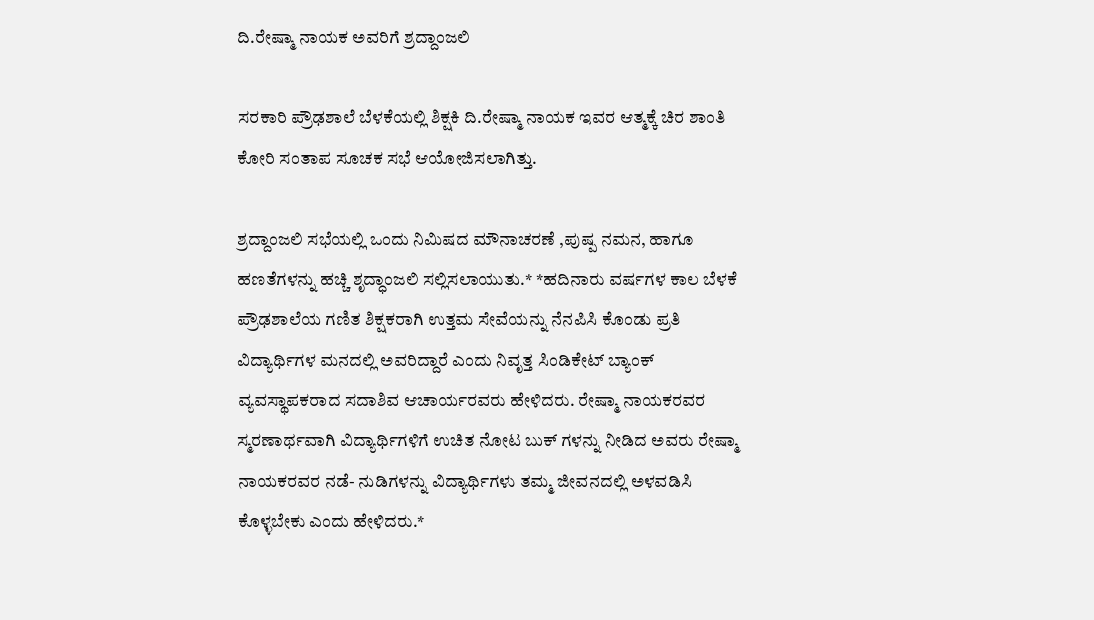ದಿ.ರೇಷ್ಮಾ ನಾಯಕ ಅವರಿಗೆ ಶ್ರದ್ದಾಂಜಲಿ

ಸರಕಾರಿ ಪ್ರೌಢಶಾಲೆ ಬೆಳಕೆಯಲ್ಲಿ ಶಿಕ್ಷಕಿ ದಿ.ರೇಷ್ಮಾ ನಾಯಕ ಇವರ ಆತ್ಮಕ್ಕೆ ಚಿರ ಶಾಂತಿ ಕೋರಿ ಸಂತಾಪ ಸೂಚಕ ಸಭೆ ಆಯೋಜಿಸಲಾಗಿತ್ತು.

ಶ್ರದ್ದಾಂಜಲಿ ಸಭೆಯಲ್ಲಿ ಒಂದು ನಿಮಿಷದ ಮೌನಾಚರಣೆ ,ಪುಷ್ಪ ನಮನ, ಹಾಗೂ ಹಣತೆಗಳನ್ನು ಹಚ್ಚಿ ಶೃದ್ಧಾಂಜಲಿ ಸಲ್ಲಿಸಲಾಯುತು.* *ಹದಿನಾರು ವರ್ಷಗಳ ಕಾಲ ಬೆಳಕೆ ಪ್ರೌಢಶಾಲೆಯ ಗಣಿತ ಶಿಕ್ಷಕರಾಗಿ ಉತ್ತಮ ಸೇವೆಯನ್ನು ನೆನಪಿಸಿ ಕೊಂಡು ಪ್ರತಿ ವಿದ್ಯಾರ್ಥಿಗಳ ಮನದಲ್ಲಿ ಅವರಿದ್ದಾರೆ ಎಂದು ನಿವೃತ್ತ ಸಿಂಡಿಕೇಟ್ ಬ್ಯಾಂಕ್ ವ್ಯವಸ್ಥಾಪಕರಾದ ಸದಾಶಿವ ಆಚಾರ್ಯರವರು ಹೇಳಿದರು. ರೇಷ್ಮಾ ನಾಯಕರವರ ಸ್ಮರಣಾರ್ಥವಾಗಿ ವಿದ್ಯಾರ್ಥಿಗಳಿಗೆ ಉಚಿತ ನೋಟ ಬುಕ್ ಗಳನ್ನು ನೀಡಿದ ಅವರು ರೇಷ್ಮಾ ನಾಯಕರವರ ನಡೆ- ನುಡಿಗಳನ್ನು ವಿದ್ಯಾರ್ಥಿಗಳು ತಮ್ಮ ಜೀವನದಲ್ಲಿ ಅಳವಡಿಸಿ ಕೊಳ್ಳಬೇಕು ಎಂದು ಹೇಳಿದರು.*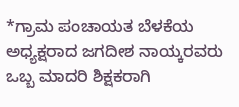*ಗ್ರಾಮ ಪಂಚಾಯತ ಬೆಳಕೆಯ ಅಧ್ಯಕ್ಷರಾದ ಜಗದೀಶ ನಾಯ್ಕರವರು ಒಬ್ಬ ಮಾದರಿ ಶಿಕ್ಷಕರಾಗಿ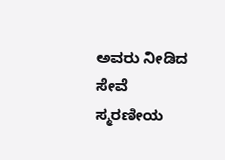ಅವರು ನೀಡಿದ ಸೇವೆ ಸ್ಮರಣೀಯ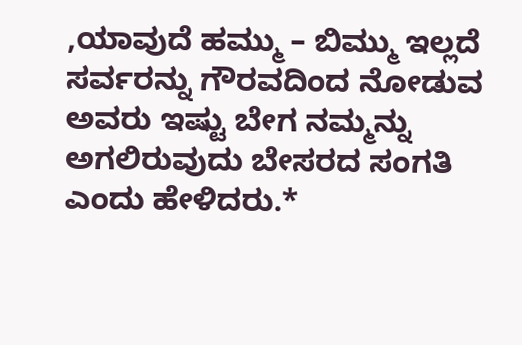,ಯಾವುದೆ ಹಮ್ಮು – ಬಿಮ್ಮು ಇಲ್ಲದೆ ಸರ್ವರನ್ನು ಗೌರವದಿಂದ ನೋಡುವ ಅವರು ಇಷ್ಟು ಬೇಗ ನಮ್ಮನ್ನು ಅಗಲಿರುವುದು ಬೇಸರದ ಸಂಗತಿ ಎಂದು ಹೇಳಿದರು.*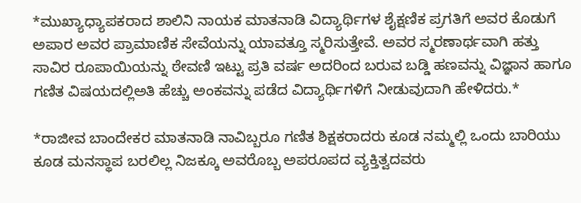*ಮುಖ್ಯಾಧ್ಯಾಪಕರಾದ ಶಾಲಿನಿ ನಾಯಕ ಮಾತನಾಡಿ ವಿದ್ಯಾರ್ಥಿಗಳ ಶೈಕ್ಷಣಿಕ ಪ್ರಗತಿಗೆ ಅವರ ಕೊಡುಗೆ ಅಪಾರ ಅವರ ಪ್ರಾಮಾಣಿಕ ಸೇವೆಯನ್ನು ಯಾವತ್ತೂ ಸ್ಮರಿಸುತ್ತೇವೆ. ಅವರ ಸ್ಮರಣಾರ್ಥವಾಗಿ ಹತ್ತು ಸಾವಿರ ರೂಪಾಯಿಯನ್ನು ಠೇವಣಿ ಇಟ್ಟು ಪ್ರತಿ ವರ್ಷ ಅದರಿಂದ ಬರುವ ಬಡ್ಡಿ ಹಣವನ್ನು ವಿಜ್ಞಾನ ಹಾಗೂ ಗಣಿತ ವಿಷಯದಲ್ಲಿಅತಿ ಹೆಚ್ಚು ಅಂಕವನ್ನು ಪಡೆದ ವಿದ್ಯಾರ್ಥಿಗಳಿಗೆ ನೀಡುವುದಾಗಿ ಹೇಳಿದರು.*

*ರಾಜೀವ ಬಾಂದೇಕರ ಮಾತನಾಡಿ ನಾವಿಬ್ಬರೂ ಗಣಿತ ಶಿಕ್ಷಕರಾದರು ಕೂಡ ನಮ್ಮಲ್ಲಿ ಒಂದು ಬಾರಿಯು ಕೂಡ ಮನಸ್ಥಾಪ ಬರಲಿಲ್ಲ ನಿಜಕ್ಕೂ ಅವರೊಬ್ಬ ಅಪರೂಪದ ವ್ಯಕ್ತಿತ್ವದವರು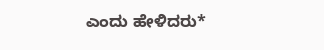ಎಂದು ಹೇಳಿದರು*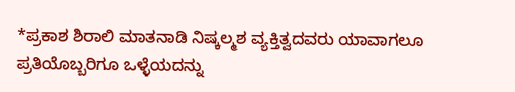*ಪ್ರಕಾಶ ಶಿರಾಲಿ ಮಾತನಾಡಿ ನಿಷ್ಕಲ್ಮಶ ವ್ಯಕ್ತಿತ್ವದವರು ಯಾವಾಗಲೂ ಪ್ರತಿಯೊಬ್ಬರಿಗೂ ಒಳ್ಳೆಯದನ್ನು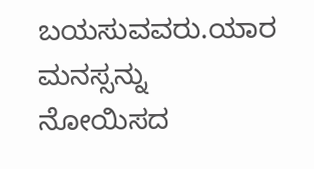ಬಯಸುವವರು.ಯಾರ ಮನಸ್ಸನ್ನು ನೋಯಿಸದ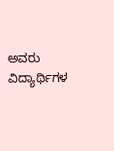ಅವರು ವಿದ್ಯಾರ್ಥಿಗಳ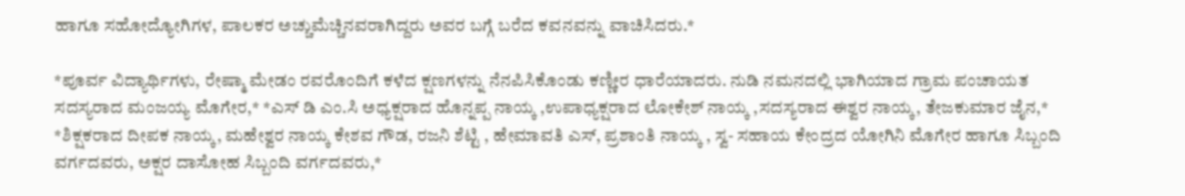ಹಾಗೂ ಸಹೋದ್ಯೋಗಿಗಳ, ಪಾಲಕರ ಅಚ್ಚುಮೆಚ್ಚಿನವರಾಗಿದ್ದರು ಅವರ ಬಗ್ಗೆ ಬರೆದ ಕವನವನ್ನು ವಾಚಿಸಿದರು.*

*ಪೂರ್ವ ವಿದ್ಯಾರ್ಥಿಗಳು, ರೇಷ್ಮಾ ಮೇಡಂ ರವರೊಂದಿಗೆ ಕಳೆದ ಕ್ಷಣಗಳನ್ನು ನೆನಪಿಸಿಕೊಂಡು ಕಣ್ಣೀರ ಧಾರೆಯಾದರು. ನುಡಿ ನಮನದಲ್ಲಿ ಭಾಗಿಯಾದ ಗ್ರಾಮ ಪಂಚಾಯತ ಸದಸ್ಯರಾದ ಮಂಜಯ್ಯ ಮೊಗೇರ,* *ಎಸ್ ಡಿ ಎಂ.ಸಿ ಅಧ್ಯಕ್ಷರಾದ ಹೊನ್ನಪ್ಪ ನಾಯ್ಕ ,ಉಪಾಧ್ಯಕ್ಷರಾದ ಲೋಕೇಶ್ ನಾಯ್ಕ ,ಸದಸ್ಯರಾದ ಈಶ್ವರ ನಾಯ್ಕ, ತೇಜಕುಮಾರ ಜೈನ,*
*ಶಿಕ್ಷಕರಾದ ದೀಪಕ ನಾಯ್ಕ, ಮಹೇಶ್ವರ ನಾಯ್ಕ ಕೇಶವ ಗೌಡ, ರಜನಿ ಶೆಟ್ಟಿ , ಹೇಮಾವತಿ ಎಸ್, ಪ್ರಶಾಂತಿ ನಾಯ್ಕ , ಸ್ವ- ಸಹಾಯ ಕೇಂದ್ರದ ಯೋಗಿನಿ ಮೊಗೇರ ಹಾಗೂ ಸಿಬ್ಬಂದಿ ವರ್ಗದವರು, ಅಕ್ಷರ ದಾಸೋಹ ಸಿಬ್ಬಂದಿ ವರ್ಗದವರು,*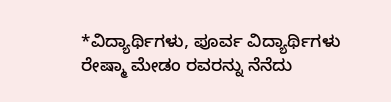*ವಿದ್ಯಾರ್ಥಿಗಳು, ಪೂರ್ವ ವಿದ್ಯಾರ್ಥಿಗಳು ರೇಷ್ಮಾ ಮೇಡಂ ರವರನ್ನು ನೆನೆದು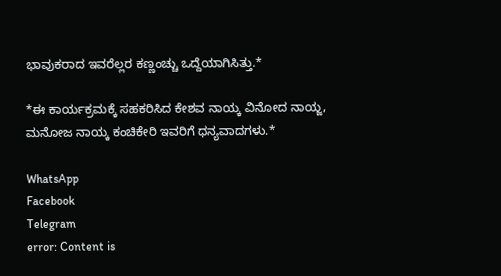ಭಾವುಕರಾದ ಇವರೆಲ್ಲರ ಕಣ್ಣಂಚ್ಚು ಒದ್ದೆಯಾಗಿಸಿತ್ತು.*

*ಈ ಕಾರ್ಯಕ್ರಮಕ್ಕೆ ಸಹಕರಿಸಿದ ಕೇಶವ ನಾಯ್ಕ ವಿನೋದ ನಾಯ್ಜ, ಮನೋಜ ನಾಯ್ಕ ಕಂಚಿಕೇರಿ ಇವರಿಗೆ ಧನ್ಯವಾದಗಳು.*

WhatsApp
Facebook
Telegram
error: Content is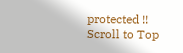protected !!
Scroll to Top